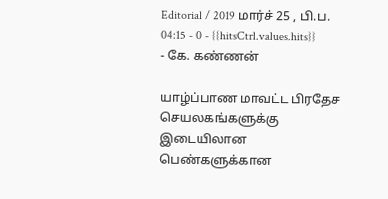Editorial / 2019 மார்ச் 25 , பி.ப. 04:15 - 0 - {{hitsCtrl.values.hits}}
- கே. கண்ணன்

யாழ்ப்பாண மாவட்ட பிரதேச செயலகங்களுக்கு இடையிலான பெண்களுக்கான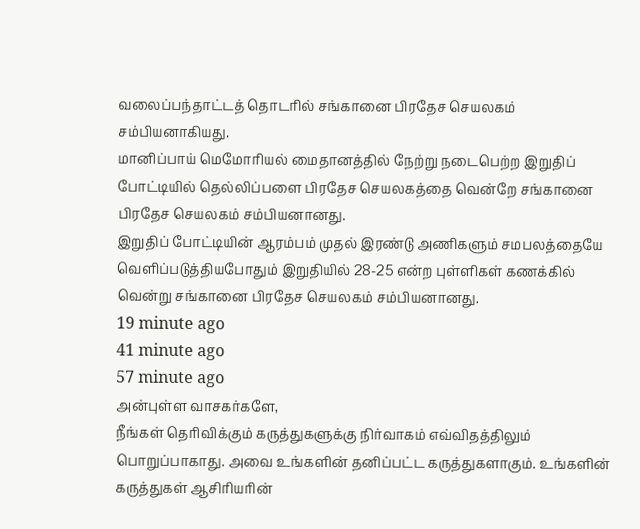வலைப்பந்தாட்டத் தொடரில் சங்கானை பிரதேச செயலகம் சம்பியனாகியது.
மானிப்பாய் மெமோரியல் மைதானத்தில் நேற்று நடைபெற்ற இறுதிப் போட்டியில் தெல்லிப்பளை பிரதேச செயலகத்தை வென்றே சங்கானை பிரதேச செயலகம் சம்பியனானது.
இறுதிப் போட்டியின் ஆரம்பம் முதல் இரண்டு அணிகளும் சமபலத்தையே வெளிப்படுத்தியபோதும் இறுதியில் 28-25 என்ற புள்ளிகள் கணக்கில் வென்று சங்கானை பிரதேச செயலகம் சம்பியனானது.
19 minute ago
41 minute ago
57 minute ago
அன்புள்ள வாசகர்களே,
நீங்கள் தெரிவிக்கும் கருத்துகளுக்கு நிர்வாகம் எவ்விதத்திலும் பொறுப்பாகாது. அவை உங்களின் தனிப்பட்ட கருத்துகளாகும். உங்களின் கருத்துகள் ஆசிரியரின்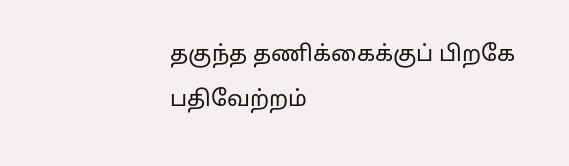தகுந்த தணிக்கைக்குப் பிறகே பதிவேற்றம்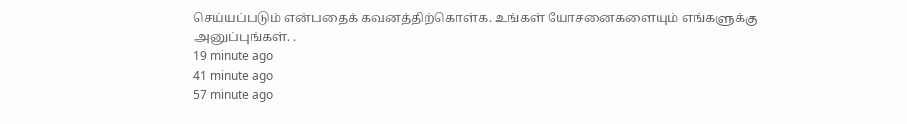செய்யப்படும் என்பதைக் கவனத்திற்கொள்க. உங்கள் யோசனைகளையும் எங்களுக்கு அனுப்புங்கள். .
19 minute ago
41 minute ago
57 minute ago